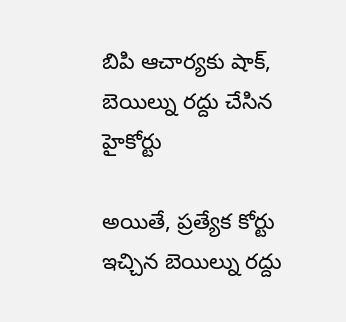బిపి ఆచార్యకు షాక్, బెయిల్ను రద్దు చేసిన హైకోర్టు

అయితే, ప్రత్యేక కోర్టు ఇచ్చిన బెయిల్ను రద్దు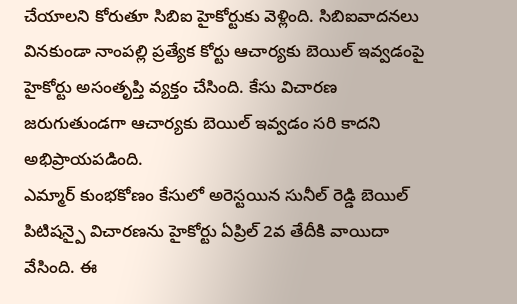చేయాలని కోరుతూ సిబిఐ హైకోర్టుకు వెళ్లింది. సిబిఐవాదనలు వినకుండా నాంపల్లి ప్రత్యేక కోర్టు ఆచార్యకు బెయిల్ ఇవ్వడంపై హైకోర్టు అసంతృప్తి వ్యక్తం చేసింది. కేసు విచారణ జరుగుతుండగా ఆచార్యకు బెయిల్ ఇవ్వడం సరి కాదని అభిప్రాయపడింది.
ఎమ్మార్ కుంభకోణం కేసులో అరెస్టయిన సునీల్ రెడ్డి బెయిల్ పిటిషన్పై విచారణను హైకోర్టు ఏప్రిల్ 2వ తేదీకి వాయిదా వేసింది. ఈ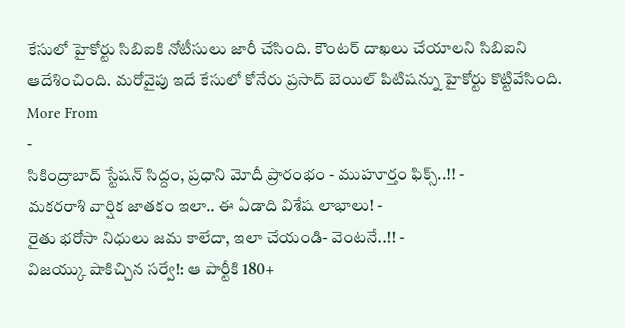కేసులో హైకోర్టు సిబిఐకి నోటీసులు జారీ చేసింది. కౌంటర్ దాఖలు చేయాలని సిబిఐని ఆదేశించింది. మరోవైపు ఇదే కేసులో కోనేరు ప్రసాద్ బెయిల్ పిటిషన్ను హైకోర్టు కొట్టివేసింది.
More From
-
సికింద్రాబాద్ స్టేషన్ సిద్దం, ప్రధాని మోదీ ప్రారంభం - ముహూర్తం ఫిక్స్..!! -
మకరరాశి వార్షిక జాతకం ఇలా.. ఈ ఏడాది విశేష లాభాలు! -
రైతు భరోసా నిధులు జమ కాలేదా, ఇలా చేయండి- వెంటనే..!! -
విజయ్కు షాకిచ్చిన సర్వే!: ఆ పార్టీకి 180+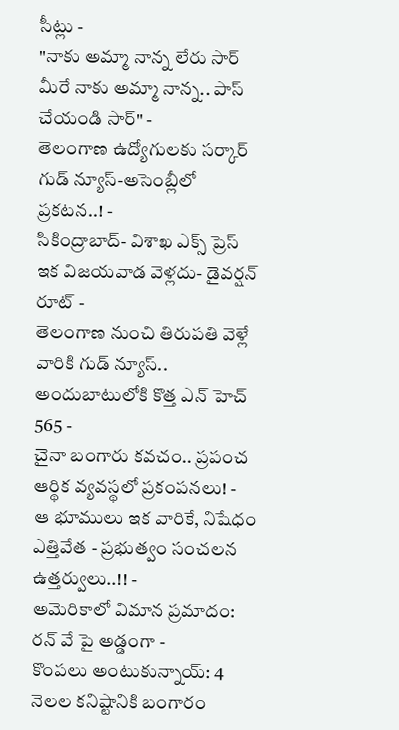సీట్లు -
"నాకు అమ్మా నాన్న లేరు సార్ మీరే నాకు అమ్మా నాన్న.. పాస్ చేయండి సార్" -
తెలంగాణ ఉద్యోగులకు సర్కార్ గుడ్ న్యూస్-అసెంబ్లీలో ప్రకటన..! -
సికింద్రాబాద్- విశాఖ ఎక్స్ ప్రెస్ ఇక విజయవాడ వెళ్లదు- డైవర్షన్ రూట్ -
తెలంగాణ నుంచి తిరుపతి వెళ్లే వారికి గుడ్ న్యూస్.. అందుబాటులోకి కొత్త ఎన్ హెచ్ 565 -
చైనా బంగారు కవచం.. ప్రపంచ ఆర్థిక వ్యవస్థలో ప్రకంపనలు! -
ఆ భూములు ఇక వారికే, నిషేధం ఎత్తివేత - ప్రభుత్వం సంచలన ఉత్తర్వులు..!! -
అమెరికాలో విమాన ప్రమాదం: రన్ వే పై అడ్డంగా -
కొంపలు అంటుకున్నాయ్: 4 నెలల కనిష్టానికి బంగారం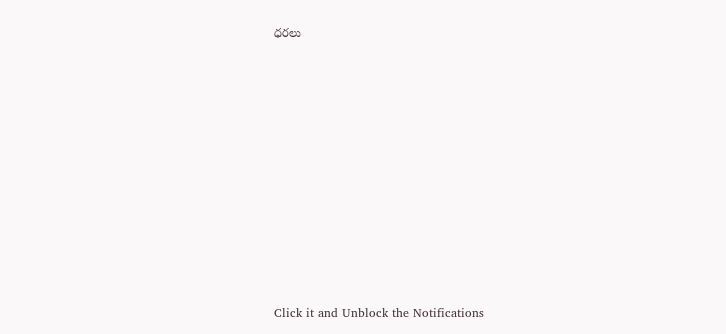ధరలు












Click it and Unblock the Notifications